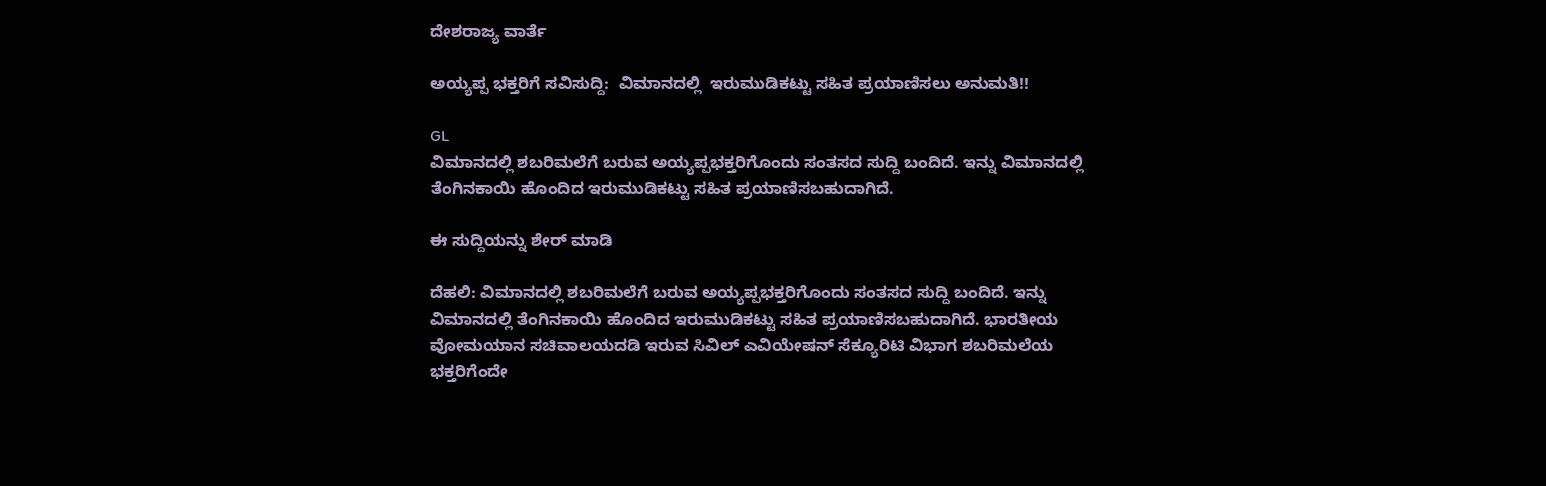ದೇಶರಾಜ್ಯ ವಾರ್ತೆ

ಅಯ್ಯಪ್ಪ ಭಕ್ತರಿಗೆ ಸವಿಸುದ್ದಿ:  ವಿಮಾನದಲ್ಲಿ  ಇರುಮುಡಿಕಟ್ಟು ಸಹಿತ ಪ್ರಯಾಣಿಸಲು ಅನುಮತಿ!!

GL
ವಿಮಾನದಲ್ಲಿ ಶಬರಿಮಲೆಗೆ ಬರುವ ಅಯ್ಯಪ್ಪಭಕ್ತರಿಗೊಂದು ಸಂತಸದ ಸುದ್ದಿ ಬಂದಿದೆ. ಇನ್ನು ವಿಮಾನದಲ್ಲಿ ತೆಂಗಿನಕಾಯಿ ಹೊಂದಿದ ಇರುಮುಡಿಕಟ್ಟು ಸಹಿತ ಪ್ರಯಾಣಿಸಬಹುದಾಗಿದೆ.

ಈ ಸುದ್ದಿಯನ್ನು ಶೇರ್ ಮಾಡಿ

ದೆಹಲಿ: ವಿಮಾನದಲ್ಲಿ ಶಬರಿಮಲೆಗೆ ಬರುವ ಅಯ್ಯಪ್ಪಭಕ್ತರಿಗೊಂದು ಸಂತಸದ ಸುದ್ದಿ ಬಂದಿದೆ. ಇನ್ನು ವಿಮಾನದಲ್ಲಿ ತೆಂಗಿನಕಾಯಿ ಹೊಂದಿದ ಇರುಮುಡಿಕಟ್ಟು ಸಹಿತ ಪ್ರಯಾಣಿಸಬಹುದಾಗಿದೆ. ಭಾರತೀಯ ವೋಮಯಾನ ಸಚಿವಾಲಯದಡಿ ಇರುವ ಸಿವಿಲ್‌ ಎವಿಯೇಷನ್‌ ಸೆಕ್ಯೂರಿಟಿ ವಿಭಾಗ ಶಬರಿಮಲೆಯ ಭಕ್ತರಿಗೆಂದೇ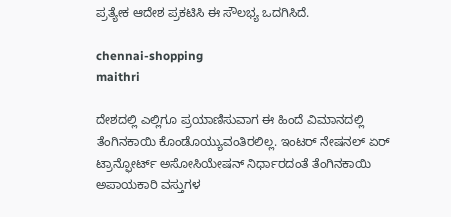ಪ್ರತ್ಯೇಕ ಆದೇಶ ಪ್ರಕಟಿಸಿ ಈ ಸೌಲಭ್ಯ ಒದಗಿಸಿದೆ.

chennai-shopping
maithri

ದೇಶದಲ್ಲಿ ಎಲ್ಲಿಗೂ ಪ್ರಯಾಣಿಸುವಾಗ ಈ ಹಿಂದೆ ವಿಮಾನದಲ್ಲಿ ತೆಂಗಿನಕಾಯಿ ಕೊಂಡೊಯ್ಯುವಂತಿರಲಿಲ್ಲ. ಇಂಟ‌ರ್ ನೇಷನಲ್ ಏರ್ ಟ್ರಾನ್ಫೋರ್ಟ್ ಅಸೋಸಿಯೇಷನ್ ನಿರ್ಧಾರದಂತೆ ತೆಂಗಿನಕಾಯಿ ಅಪಾಯಕಾರಿ ವಸ್ತುಗಳ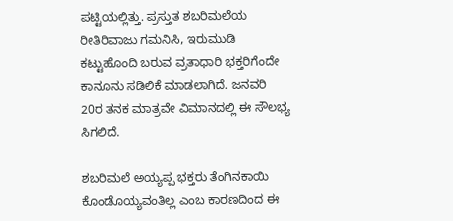ಪಟ್ಟಿಯಲ್ಲಿತ್ತು. ಪ್ರಸ್ತುತ ಶಬರಿಮಲೆಯ ರೀತಿರಿವಾಜು ಗಮನಿಸಿ, ಇರುಮುಡಿ ಕಟ್ಟುಹೊಂದಿ ಬರುವ ವ್ರತಾಧಾರಿ ಭಕ್ತರಿಗೆಂದೇ ಕಾನೂನು ಸಡಿಲಿಕೆ ಮಾಡಲಾಗಿದೆ. ಜನವರಿ 20ರ ತನಕ ಮಾತ್ರವೇ ವಿಮಾನದಲ್ಲಿ ಈ ಸೌಲಭ್ಯ ಸಿಗಲಿದೆ.

ಶಬರಿಮಲೆ ಅಯ್ಯಪ್ಪ ಭಕ್ತರು ತೆಂಗಿನಕಾಯಿ ಕೊಂಡೊಯ್ಯವಂತಿಲ್ಲ ಎಂಬ ಕಾರಣದಿಂದ ಈ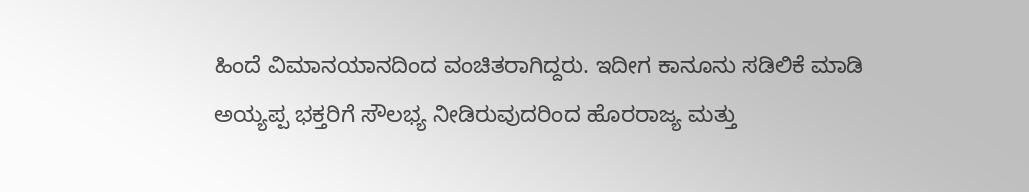ಹಿಂದೆ ವಿಮಾನಯಾನದಿಂದ ವಂಚಿತರಾಗಿದ್ದರು. ಇದೀಗ ಕಾನೂನು ಸಡಿಲಿಕೆ ಮಾಡಿ ಅಯ್ಯಪ್ಪ ಭಕ್ತರಿಗೆ ಸೌಲಭ್ಯ ನೀಡಿರುವುದರಿಂದ ಹೊರರಾಜ್ಯ ಮತ್ತು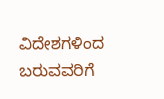ವಿದೇಶಗಳಿಂದ ಬರುವವರಿಗೆ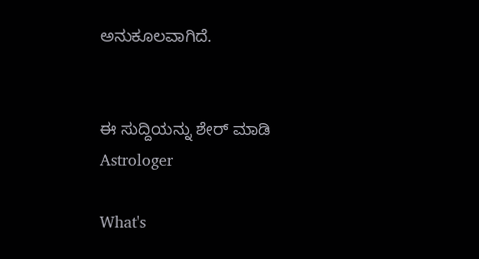ಅನುಕೂಲವಾಗಿದೆ.


ಈ ಸುದ್ದಿಯನ್ನು ಶೇರ್ ಮಾಡಿ
Astrologer

What's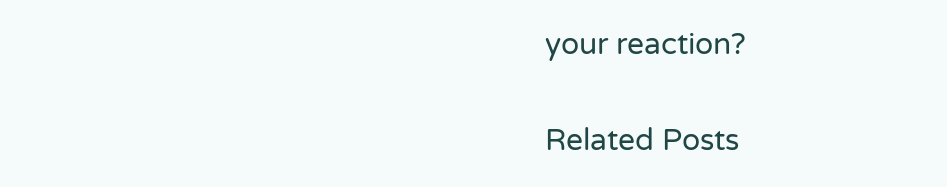your reaction?

Related Posts